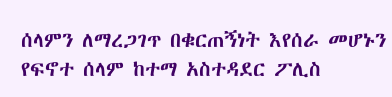ሰላምን ለማረጋገጥ በቁርጠኝነት እየሰራ መሆኑን የፍኖተ ሰላም ከተማ አስተዳደር ፖሊስ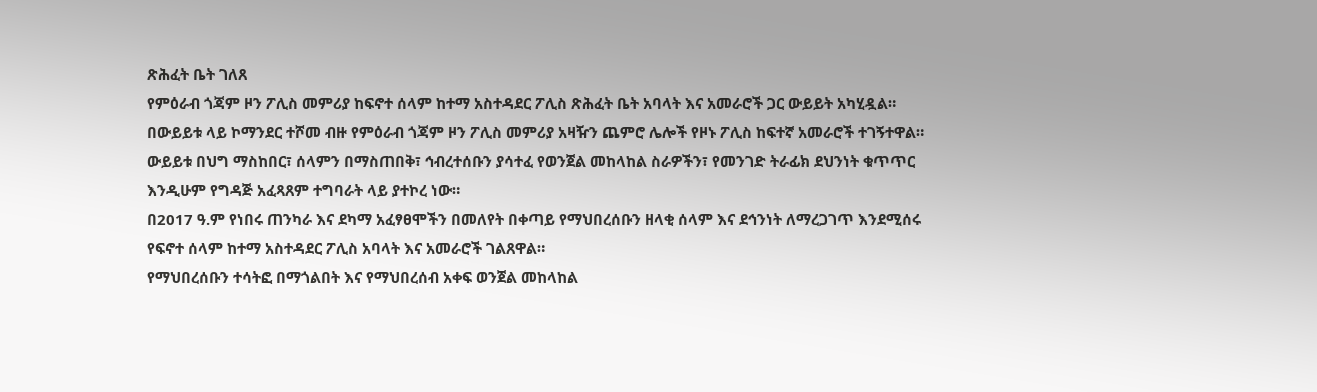ጽሕፈት ቤት ገለጸ
የምዕራብ ጎጃም ዞን ፖሊስ መምሪያ ከፍኖተ ሰላም ከተማ አስተዳደር ፖሊስ ጽሕፈት ቤት አባላት እና አመራሮች ጋር ውይይት አካሂዷል።
በውይይቱ ላይ ኮማንደር ተሾመ ብዙ የምዕራብ ጎጃም ዞን ፖሊስ መምሪያ አዛዥን ጨምሮ ሌሎች የዞኑ ፖሊስ ከፍተኛ አመራሮች ተገኝተዋል።
ውይይቱ በህግ ማስከበር፣ ሰላምን በማስጠበቅ፣ ኅብረተሰቡን ያሳተፈ የወንጀል መከላከል ስራዎችን፣ የመንገድ ትራፊክ ደህንነት ቁጥጥር እንዲሁም የግዳጅ አፈጻጸም ተግባራት ላይ ያተኮረ ነው።
በ2017 ዓ.ም የነበሩ ጠንካራ እና ደካማ አፈፃፀሞችን በመለየት በቀጣይ የማህበረሰቡን ዘላቂ ሰላም እና ደኅንነት ለማረጋገጥ እንደሚሰሩ የፍኖተ ሰላም ከተማ አስተዳደር ፖሊስ አባላት እና አመራሮች ገልጸዋል።
የማህበረሰቡን ተሳትፎ በማጎልበት እና የማህበረሰብ አቀፍ ወንጀል መከላከል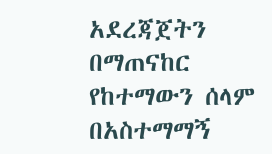አደረጃጀትን በማጠናከር የከተማውን ሰላም በአስተማማኝ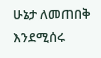ሁኔታ ለመጠበቅ እንደሚሰሩ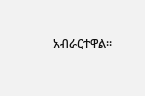አብራርተዋል።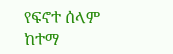የፍኖተ ሰላም ከተማ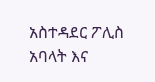አስተዳደር ፖሊስ አባላት እና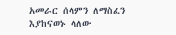አመራር ሰላምን ለማስፈን እያከናወኑ ላለው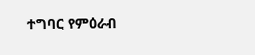ተግባር የምዕራብ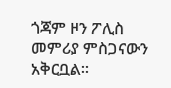ጎጃም ዞን ፖሊስ መምሪያ ምስጋናውን አቅርቧል።